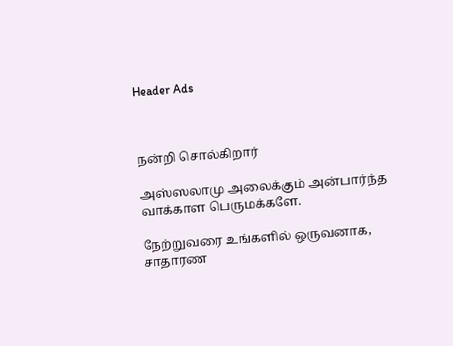Header Ads



நன்றி சொல்கிறார்

அஸ்ஸலாமு அலைக்கும் அன்பார்ந்த வாக்காள பெருமக்களே.

நேற்றுவரை உங்களில் ஒருவனாக, சாதாரண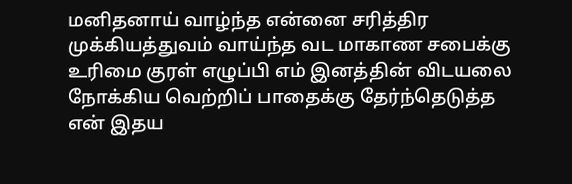மனிதனாய் வாழ்ந்த என்னை சரித்திர முக்கியத்துவம் வாய்ந்த வட மாகாண சபைக்கு உரிமை குரள் எழுப்பி எம் இனத்தின் விடயலை நோக்கிய வெற்றிப் பாதைக்கு தேர்ந்தெடுத்த என் இதய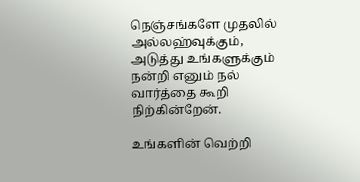நெஞ்சங்களே முதலில் அல்லஹ்வுக்கும், அடுத்து உங்களுக்கும் நன்றி எனும் நல் வார்த்தை கூறி நிற்கின்றேன்.

உங்களின் வெற்றி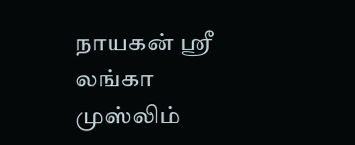நாயகன் ஸ்ரீ லங்கா முஸ்லிம்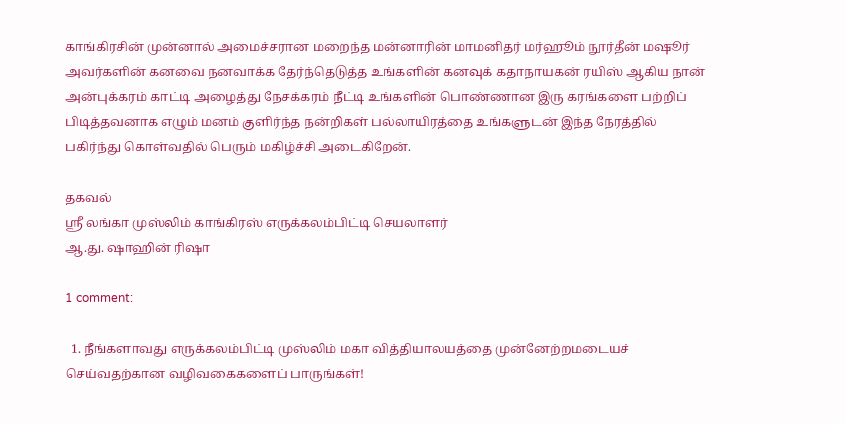காங்கிரசின் முன்னால் அமைச்சரான மறைந்த மன்னாரின் மாமனிதர் மர்ஹூம் நூர்தீன் மஷூர் அவர்களின் கனவை நனவாக்க தேர்ந்தெடுத்த உங்களின் கனவுக் கதாநாயகன் ரயிஸ் ஆகிய நான் அன்புக்கரம் காட்டி அழைத்து நேசக்கரம் நீட்டி உங்களின் பொண்ணான இரு கரங்களை பற்றிப் பிடித்தவனாக எழும் மனம் குளிர்ந்த நன்றிகள் பல்லாயிரத்தை உங்களுடன் இந்த நேரத்தில் பகிர்ந்து கொள்வதில் பெரும் மகிழ்ச்சி அடைகிறேன்.

தகவல்
ஸ்ரீ லங்கா முஸ்லிம் காங்கிரஸ் எருக்கலம்பிட்டி செயலாளர்
ஆ.து. ஷாஹின் ரிஷா

1 comment:

  1. நீங்களாவது எருக்கலம்பிட்டி முஸ்லிம் மகா வித்தியாலயத்தை முன்னேற்றமடையச் செய்வதற்கான வழிவகைகளைப் பாருங்கள்!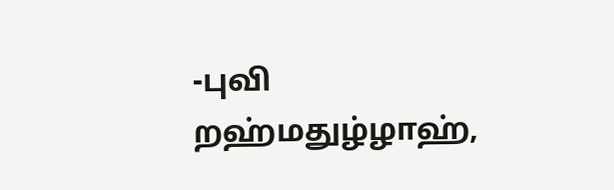-புவி றஹ்மதுழ்ழாஹ்,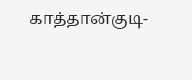காத்தான்குடி-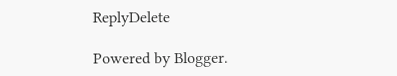ReplyDelete

Powered by Blogger.